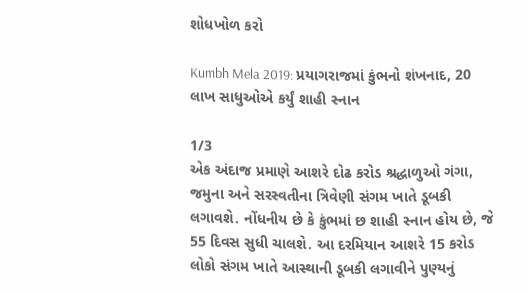શોધખોળ કરો

Kumbh Mela 2019: પ્રયાગરાજમાં કુંભનો શંખનાદ, 20 લાખ સાધુઓએ કર્યું શાહી સ્નાન

1/3
એક અંદાજ પ્રમાણે આશરે દોઢ કરોડ શ્રદ્ધાળુઓ ગંગા, જમુના અને સરસ્વતીના ત્રિવેણી સંગમ ખાતે ડૂબકી લગાવશે. નોંધનીય છે કે કુંભમાં છ શાહી સ્નાન હોય છે, જે 55 દિવસ સુધી ચાલશે. આ દરમિયાન આશરે 15 કરોડ લોકો સંગમ ખાતે આસ્થાની ડૂબકી લગાવીને પુણ્યનું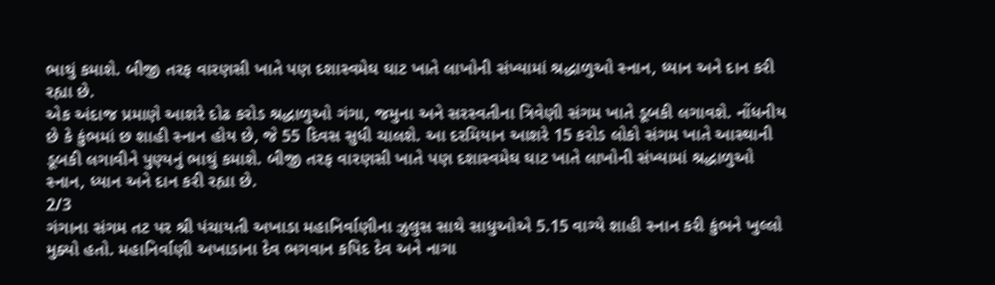ભાથું કમાશે. બીજી તરફ વારણસી ખાતે પણ દશાસ્વમેઘ ઘાટ ખાતે લાખોની સંખ્યામાં શ્રદ્ધાળુઓ સ્નાન, ધ્યાન અને દાન કરી રહ્યા છે.
એક અંદાજ પ્રમાણે આશરે દોઢ કરોડ શ્રદ્ધાળુઓ ગંગા, જમુના અને સરસ્વતીના ત્રિવેણી સંગમ ખાતે ડૂબકી લગાવશે. નોંધનીય છે કે કુંભમાં છ શાહી સ્નાન હોય છે, જે 55 દિવસ સુધી ચાલશે. આ દરમિયાન આશરે 15 કરોડ લોકો સંગમ ખાતે આસ્થાની ડૂબકી લગાવીને પુણ્યનું ભાથું કમાશે. બીજી તરફ વારણસી ખાતે પણ દશાસ્વમેઘ ઘાટ ખાતે લાખોની સંખ્યામાં શ્રદ્ધાળુઓ સ્નાન, ધ્યાન અને દાન કરી રહ્યા છે.
2/3
ગંગાના સંગમ તટ પર શ્રી પંચાયતી અખાડા મહાનિર્વાણીના ઝુલુસ સાથે સાધુઓએ 5.15 વાગ્યે શાહી સ્નાન કરી કુંભને ખુલ્લો મુક્યો હતો. મહાનિર્વાણી અખાડાના દેવ ભગવાન કપિદ દેવ અને નાગા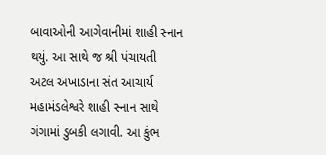બાવાઓની આગેવાનીમાં શાહી સ્નાન થયું. આ સાથે જ શ્રી પંચાયતી અટલ અખાડાના સંત આચાર્ય મહામંડલેશ્વરે શાહી સ્નાન સાથે ગંગામાં ડુબકી લગાવી. આ કુંભ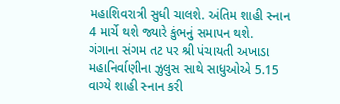મહાશિવરાત્રી સુધી ચાલશે. અંતિમ શાહી સ્નાન 4 માર્ચે થશે જ્યારે કુંભનું સમાપન થશે.
ગંગાના સંગમ તટ પર શ્રી પંચાયતી અખાડા મહાનિર્વાણીના ઝુલુસ સાથે સાધુઓએ 5.15 વાગ્યે શાહી સ્નાન કરી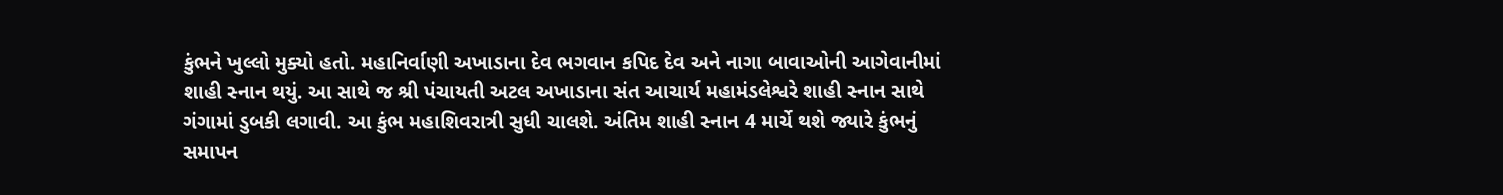કુંભને ખુલ્લો મુક્યો હતો. મહાનિર્વાણી અખાડાના દેવ ભગવાન કપિદ દેવ અને નાગા બાવાઓની આગેવાનીમાં શાહી સ્નાન થયું. આ સાથે જ શ્રી પંચાયતી અટલ અખાડાના સંત આચાર્ય મહામંડલેશ્વરે શાહી સ્નાન સાથે ગંગામાં ડુબકી લગાવી. આ કુંભ મહાશિવરાત્રી સુધી ચાલશે. અંતિમ શાહી સ્નાન 4 માર્ચે થશે જ્યારે કુંભનું સમાપન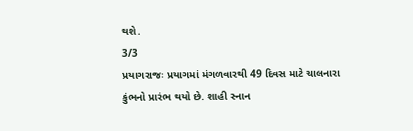થશે.
3/3
પ્રયાગરાજઃ પ્રયાગમાં મંગળવારથી 49 દિવસ માટે ચાલનારા કુંભનો પ્રારંભ થયો છે. શાહી સ્નાન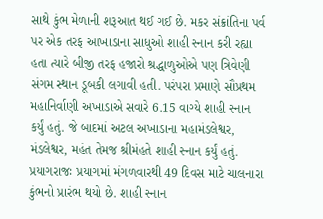સાથે કુંભ મેળાની શરૂઆત થઈ ગઈ છે. મકર સંક્રાંતિના પર્વ પર એક તરફ આખાડાના સાધુઓ શાહી સ્નાન કરી રહ્યા હતા ત્યારે બીજી તરફ હજારો શ્રદ્ધાળુઓએ પણ ત્રિવેણી સંગમ સ્થાન ડૂબકી લગાવી હતી. પરંપરા પ્રમાણે સૌપ્રથમ મહાનિર્વાણી અખાડાએ સવારે 6.15 વાગ્યે શાહી સ્નાન કર્યું હતું. જે બાદમાં અટલ અખાડાના મહામંડલેશ્વર, મંડલેશ્વર, મહંત તેમજ શ્રીમંહતે શાહી સ્નાન કર્યું હતું.
પ્રયાગરાજઃ પ્રયાગમાં મંગળવારથી 49 દિવસ માટે ચાલનારા કુંભનો પ્રારંભ થયો છે. શાહી સ્નાન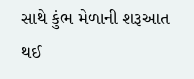સાથે કુંભ મેળાની શરૂઆત થઈ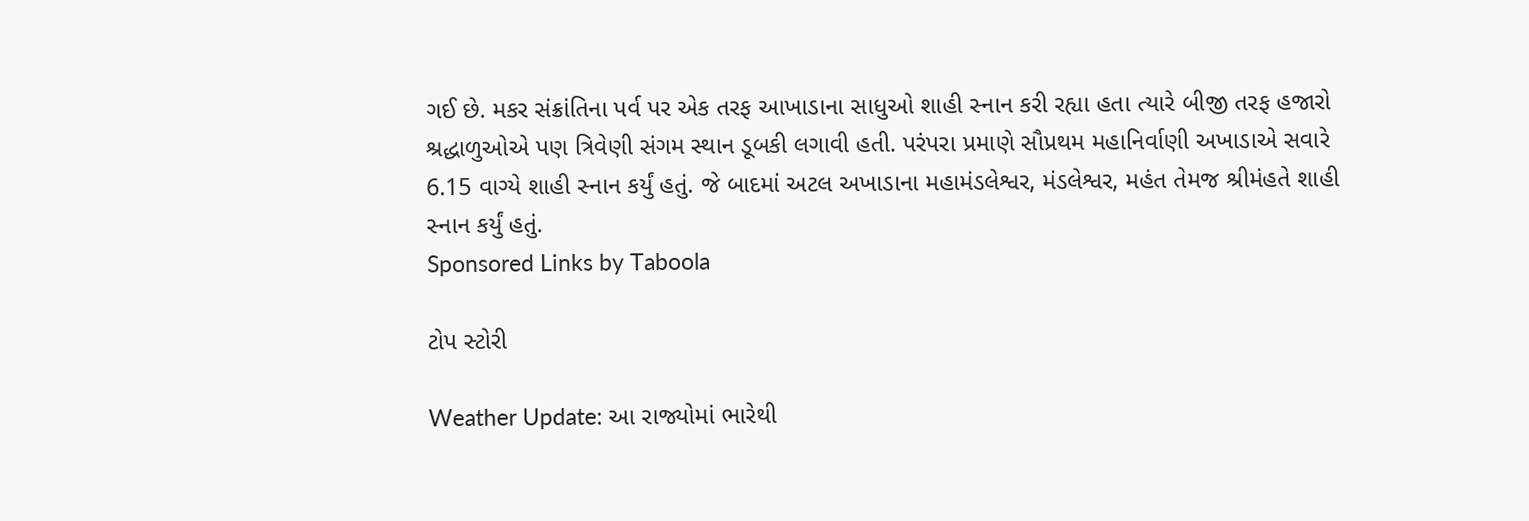ગઈ છે. મકર સંક્રાંતિના પર્વ પર એક તરફ આખાડાના સાધુઓ શાહી સ્નાન કરી રહ્યા હતા ત્યારે બીજી તરફ હજારો શ્રદ્ધાળુઓએ પણ ત્રિવેણી સંગમ સ્થાન ડૂબકી લગાવી હતી. પરંપરા પ્રમાણે સૌપ્રથમ મહાનિર્વાણી અખાડાએ સવારે 6.15 વાગ્યે શાહી સ્નાન કર્યું હતું. જે બાદમાં અટલ અખાડાના મહામંડલેશ્વર, મંડલેશ્વર, મહંત તેમજ શ્રીમંહતે શાહી સ્નાન કર્યું હતું.
Sponsored Links by Taboola

ટોપ સ્ટોરી

Weather Update: આ રાજ્યોમાં ભારેથી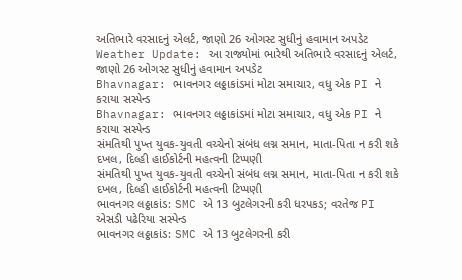અતિભારે વરસાદનું એલર્ટ, જાણો 26 ઓગસ્ટ સુધીનું હવામાન અપડેટ
Weather Update: આ રાજ્યોમાં ભારેથી અતિભારે વરસાદનું એલર્ટ, જાણો 26 ઓગસ્ટ સુધીનું હવામાન અપડેટ
Bhavnagar: ભાવનગર લઠ્ઠાકાંડમાં મોટા સમાચાર, વધુ એક PI ને કરાયા સસ્પેન્ડ
Bhavnagar: ભાવનગર લઠ્ઠાકાંડમાં મોટા સમાચાર, વધુ એક PI ને કરાયા સસ્પેન્ડ
સંમતિથી પુખ્ત યુવક-યુવતી વચ્ચેનો સંબંધ લગ્ન સમાન, માતા-પિતા ન કરી શકે દખલ, દિલ્હી હાઈકોર્ટની મહત્વની ટિપ્પણી
સંમતિથી પુખ્ત યુવક-યુવતી વચ્ચેનો સંબંધ લગ્ન સમાન, માતા-પિતા ન કરી શકે દખલ, દિલ્હી હાઈકોર્ટની મહત્વની ટિપ્પણી
ભાવનગર લઠ્ઠાકાંડ: SMC એ 13 બુટલેગરની કરી ધરપકડ; વરતેજ PI એસડી પઢેરિયા સસ્પેન્ડ
ભાવનગર લઠ્ઠાકાંડ: SMC એ 13 બુટલેગરની કરી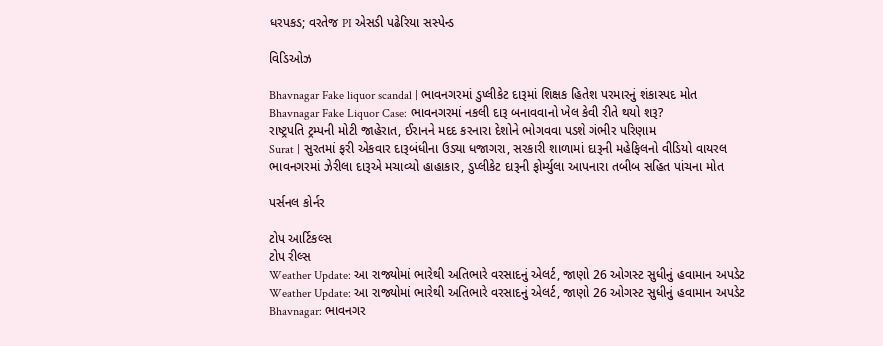ધરપકડ; વરતેજ PI એસડી પઢેરિયા સસ્પેન્ડ

વિડિઓઝ

Bhavnagar Fake liquor scandal | ભાવનગરમાં ડુપ્લીકેટ દારૂમાં શિક્ષક હિતેશ પરમારનું શંકાસ્પદ મોત
Bhavnagar Fake Liquor Case: ભાવનગરમાં નકલી દારૂ બનાવવાનો ખેલ કેવી રીતે થયો શરૂ?
રાષ્ટ્રપતિ ટ્રમ્પની મોટી જાહેરાત, ઈરાનને મદદ કરનારા દેશોને ભોગવવા પડશે ગંભીર પરિણામ
Surat | સુરતમાં ફરી એકવાર દારૂબંધીના ઉડ્યા ધજાગરા, સરકારી શાળામાં દારૂની મહેફિલનો વીડિયો વાયરલ
ભાવનગરમાં ઝેરીલા દારૂએ મચાવ્યો હાહાકાર, ડુપ્લીકેટ દારૂની ફોર્મ્યુલા આપનારા તબીબ સહિત પાંચના મોત

પર્સનલ કોર્નર

ટોપ આર્ટિકલ્સ
ટોપ રીલ્સ
Weather Update: આ રાજ્યોમાં ભારેથી અતિભારે વરસાદનું એલર્ટ, જાણો 26 ઓગસ્ટ સુધીનું હવામાન અપડેટ
Weather Update: આ રાજ્યોમાં ભારેથી અતિભારે વરસાદનું એલર્ટ, જાણો 26 ઓગસ્ટ સુધીનું હવામાન અપડેટ
Bhavnagar: ભાવનગર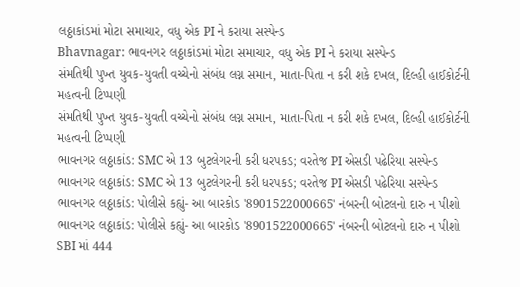લઠ્ઠાકાંડમાં મોટા સમાચાર, વધુ એક PI ને કરાયા સસ્પેન્ડ
Bhavnagar: ભાવનગર લઠ્ઠાકાંડમાં મોટા સમાચાર, વધુ એક PI ને કરાયા સસ્પેન્ડ
સંમતિથી પુખ્ત યુવક-યુવતી વચ્ચેનો સંબંધ લગ્ન સમાન, માતા-પિતા ન કરી શકે દખલ, દિલ્હી હાઈકોર્ટની મહત્વની ટિપ્પણી
સંમતિથી પુખ્ત યુવક-યુવતી વચ્ચેનો સંબંધ લગ્ન સમાન, માતા-પિતા ન કરી શકે દખલ, દિલ્હી હાઈકોર્ટની મહત્વની ટિપ્પણી
ભાવનગર લઠ્ઠાકાંડ: SMC એ 13 બુટલેગરની કરી ધરપકડ; વરતેજ PI એસડી પઢેરિયા સસ્પેન્ડ
ભાવનગર લઠ્ઠાકાંડ: SMC એ 13 બુટલેગરની કરી ધરપકડ; વરતેજ PI એસડી પઢેરિયા સસ્પેન્ડ
ભાવનગર લઠ્ઠાકાંડ: પોલીસે કહ્યું- આ બારકોડ '8901522000665' નંબરની બોટલનો દારુ ન પીશો
ભાવનગર લઠ્ઠાકાંડ: પોલીસે કહ્યું- આ બારકોડ '8901522000665' નંબરની બોટલનો દારુ ન પીશો
SBI માં 444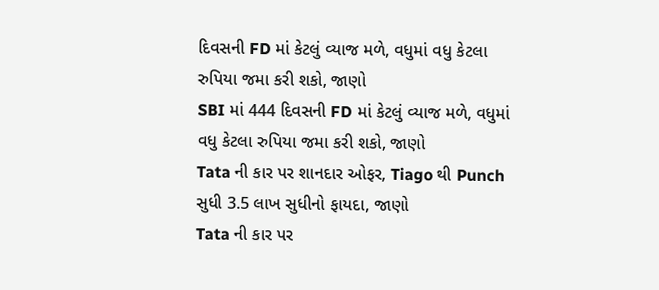દિવસની FD માં કેટલું વ્યાજ મળે, વધુમાં વધુ કેટલા રુપિયા જમા કરી શકો, જાણો
SBI માં 444 દિવસની FD માં કેટલું વ્યાજ મળે, વધુમાં વધુ કેટલા રુપિયા જમા કરી શકો, જાણો
Tata ની કાર પર શાનદાર ઓફર, Tiago થી Punch સુધી 3.5 લાખ સુધીનો ફાયદા, જાણો
Tata ની કાર પર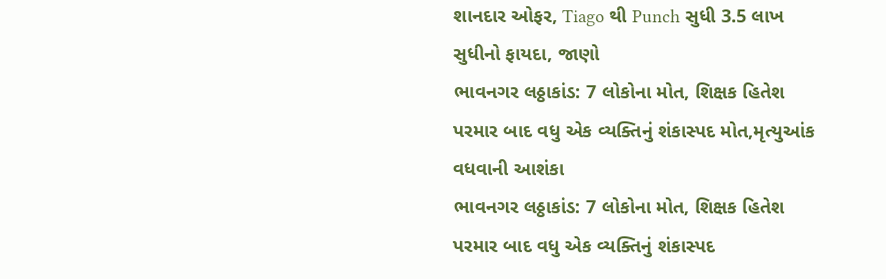શાનદાર ઓફર, Tiago થી Punch સુધી 3.5 લાખ સુધીનો ફાયદા, જાણો
ભાવનગર લઠ્ઠાકાંડ: 7 લોકોના મોત, શિક્ષક હિતેશ પરમાર બાદ વધુ એક વ્યક્તિનું શંકાસ્પદ મોત,મૃત્યુઆંક વધવાની આશંકા
ભાવનગર લઠ્ઠાકાંડ: 7 લોકોના મોત, શિક્ષક હિતેશ પરમાર બાદ વધુ એક વ્યક્તિનું શંકાસ્પદ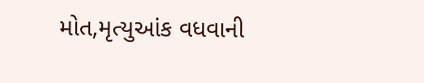મોત,મૃત્યુઆંક વધવાની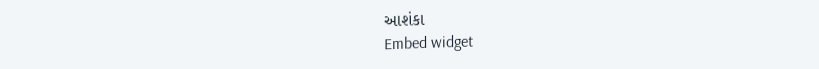આશંકા
Embed widget